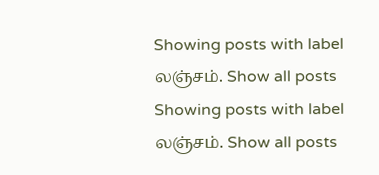Showing posts with label லஞ்சம். Show all posts
Showing posts with label லஞ்சம். Show all posts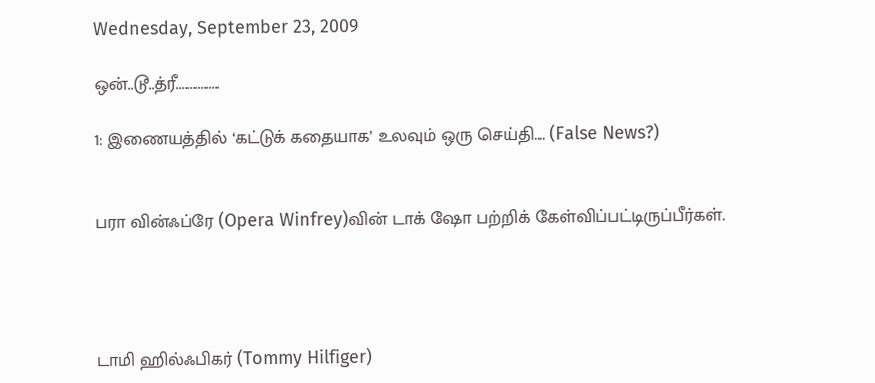Wednesday, September 23, 2009

ஒன்..டூ..த்ரீ................

1: இணையத்தில் ‘கட்டுக் கதையாக’ உலவும் ஒரு செய்தி.... (False News?)


பரா வின்ஃப்ரே (Opera Winfrey)வின் டாக் ஷோ பற்றிக் கேள்விப்பட்டிருப்பீர்கள்.




டாமி ஹில்ஃபிகர் (Tommy Hilfiger)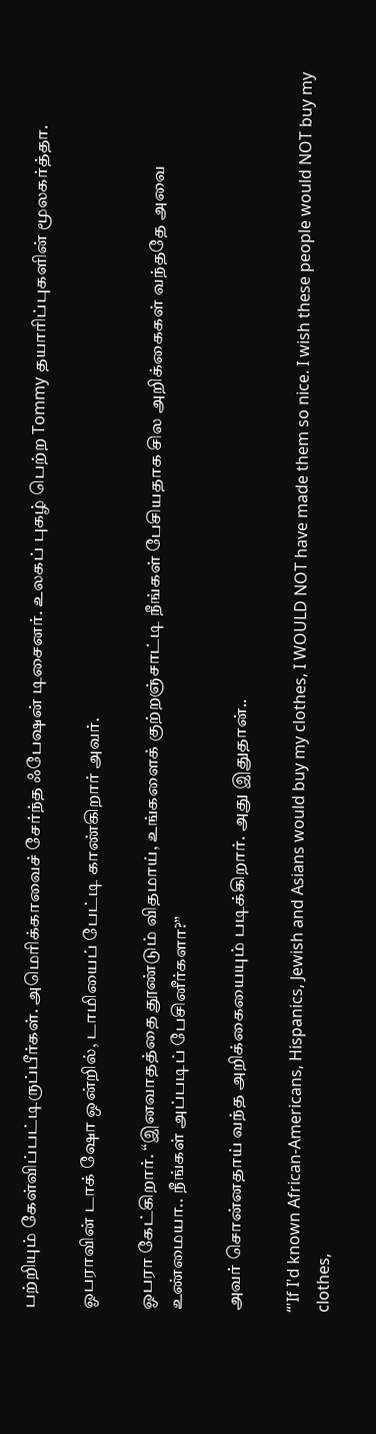பற்றியும் கேள்விப்பட்டிருப்பீர்கள். அமெரிக்காவைச் சேர்ந்த ஃபேஷன் டிசைனர். உலகப் புகழ் பெற்ற Tommy தயாரிப்புகளின் மூலகர்த்தா.

ஓபராவின் டாக் ஷோ ஒன்றில், டாமியைப் பேட்டி காண்கிறார் அவர்.

ஓபரா கேட்கிறார். “இனவாதத்தை தூண்டும் விதமாய், உங்களைக் குற்றஞ்சாட்டி நீங்கள் பேசியதாக சில அறிக்கைகள் வந்ததே அவை உண்மையா.. நீங்கள் அப்படிப் பேசினீர்களா?”

அவர் சொன்னதாய் வந்த அறிக்கையையும் படிக்கிறார். அது இதுதான்..

“'If I'd known African-Americans, Hispanics, Jewish and Asians would buy my clothes, I WOULD NOT have made them so nice. I wish these people would NOT buy my clothes,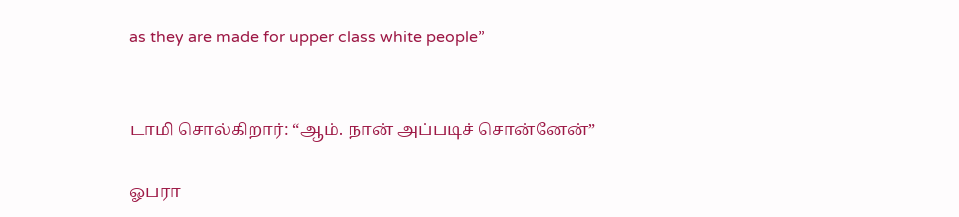as they are made for upper class white people”


டாமி சொல்கிறார்: “ஆம். நான் அப்படிச் சொன்னேன்”

ஓபரா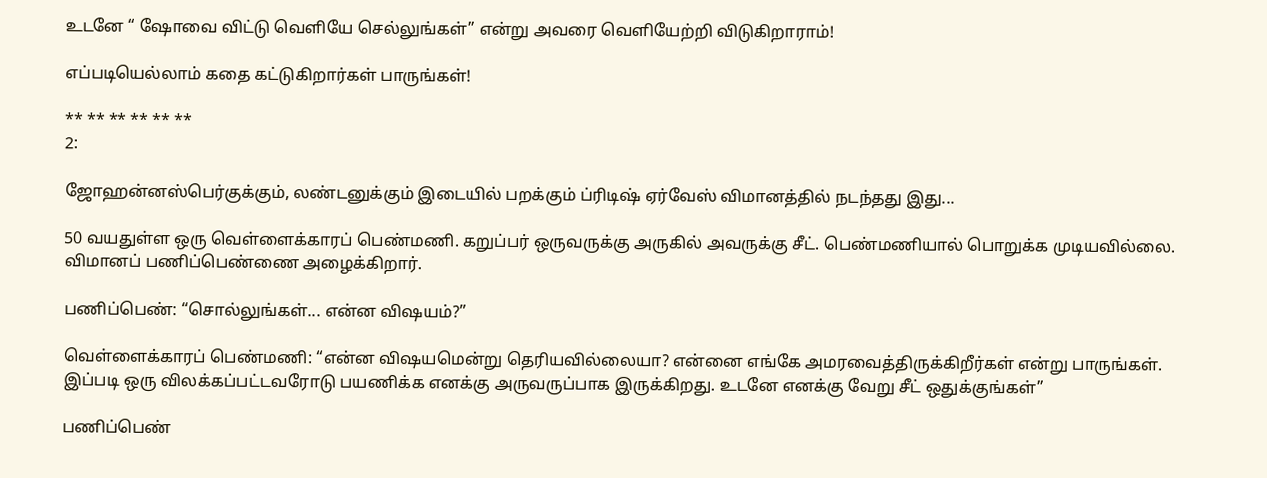உடனே “ ஷோவை விட்டு வெளியே செல்லுங்கள்” என்று அவரை வெளியேற்றி விடுகிறாராம்!

எப்படியெல்லாம் கதை கட்டுகிறார்கள் பாருங்கள்!

** ** ** ** ** **
2:

ஜோஹன்னஸ்பெர்குக்கும், லண்டனுக்கும் இடையில் பறக்கும் ப்ரிடிஷ் ஏர்வேஸ் விமானத்தில் நடந்தது இது...

50 வயதுள்ள ஒரு வெள்ளைக்காரப் பெண்மணி. கறுப்பர் ஒருவருக்கு அருகில் அவருக்கு சீட். பெண்மணியால் பொறுக்க முடியவில்லை. விமானப் பணிப்பெண்ணை அழைக்கிறார்.

பணிப்பெண்: “சொல்லுங்கள்... என்ன விஷயம்?”

வெள்ளைக்காரப் பெண்மணி: “என்ன விஷயமென்று தெரியவில்லையா? என்னை எங்கே அமரவைத்திருக்கிறீர்கள் என்று பாருங்கள். இப்படி ஒரு விலக்கப்பட்டவரோடு பயணிக்க எனக்கு அருவருப்பாக இருக்கிறது. உடனே எனக்கு வேறு சீட் ஒதுக்குங்கள்”

பணிப்பெண்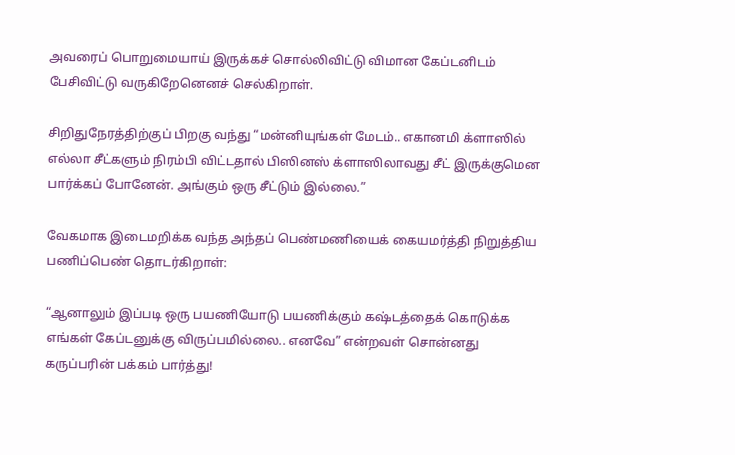அவரைப் பொறுமையாய் இருக்கச் சொல்லிவிட்டு விமான கேப்டனிடம் பேசிவிட்டு வருகிறேனெனச் செல்கிறாள்.

சிறிதுநேரத்திற்குப் பிறகு வந்து “மன்னியுங்கள் மேடம்.. எகானமி க்ளாஸில் எல்லா சீட்களும் நிரம்பி விட்டதால் பிஸினஸ் க்ளாஸிலாவது சீட் இருக்குமென பார்க்கப் போனேன். அங்கும் ஒரு சீட்டும் இல்லை.”

வேகமாக இடைமறிக்க வந்த அந்தப் பெண்மணியைக் கையமர்த்தி நிறுத்திய பணிப்பெண் தொடர்கிறாள்:

“ஆனாலும் இப்படி ஒரு பயணியோடு பயணிக்கும் கஷ்டத்தைக் கொடுக்க எங்கள் கேப்டனுக்கு விருப்பமில்லை.. எனவே” என்றவள் சொன்னது கருப்பரின் பக்கம் பார்த்து!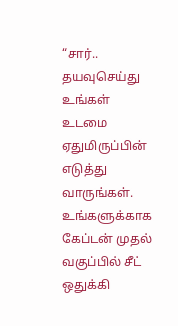“சார்.. தயவுசெய்து உங்கள் உடமை ஏதுமிருப்பின் எடுத்து வாருங்கள். உங்களுக்காக கேப்டன் முதல் வகுப்பில் சீட் ஒதுக்கி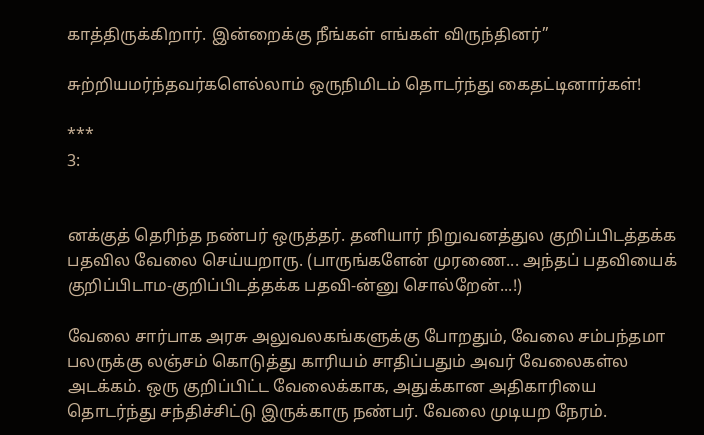காத்திருக்கிறார். இன்றைக்கு நீங்கள் எங்கள் விருந்தினர்”

சுற்றியமர்ந்தவர்களெல்லாம் ஒருநிமிடம் தொடர்ந்து கைதட்டினார்கள்!

***
3:


னக்குத் தெரிந்த நண்பர் ஒருத்தர். தனியார் நிறுவனத்துல குறிப்பிடத்தக்க பதவில வேலை செய்யறாரு. (பாருங்களேன் முரணை... அந்தப் பதவியைக் குறிப்பிடாம-குறிப்பிடத்தக்க பதவி-ன்னு சொல்றேன்...!)

வேலை சார்பாக அரசு அலுவலகங்களுக்கு போறதும், வேலை சம்பந்தமா பலருக்கு லஞ்சம் கொடுத்து காரியம் சாதிப்பதும் அவர் வேலைகள்ல அடக்கம். ஒரு குறிப்பிட்ட வேலைக்காக, அதுக்கான அதிகாரியை தொடர்ந்து சந்திச்சிட்டு இருக்காரு நண்பர். வேலை முடியற நேரம்.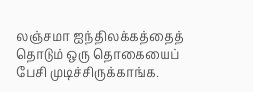லஞ்சமா ஐந்திலக்கத்தைத் தொடும் ஒரு தொகையைப் பேசி முடிச்சிருக்காங்க.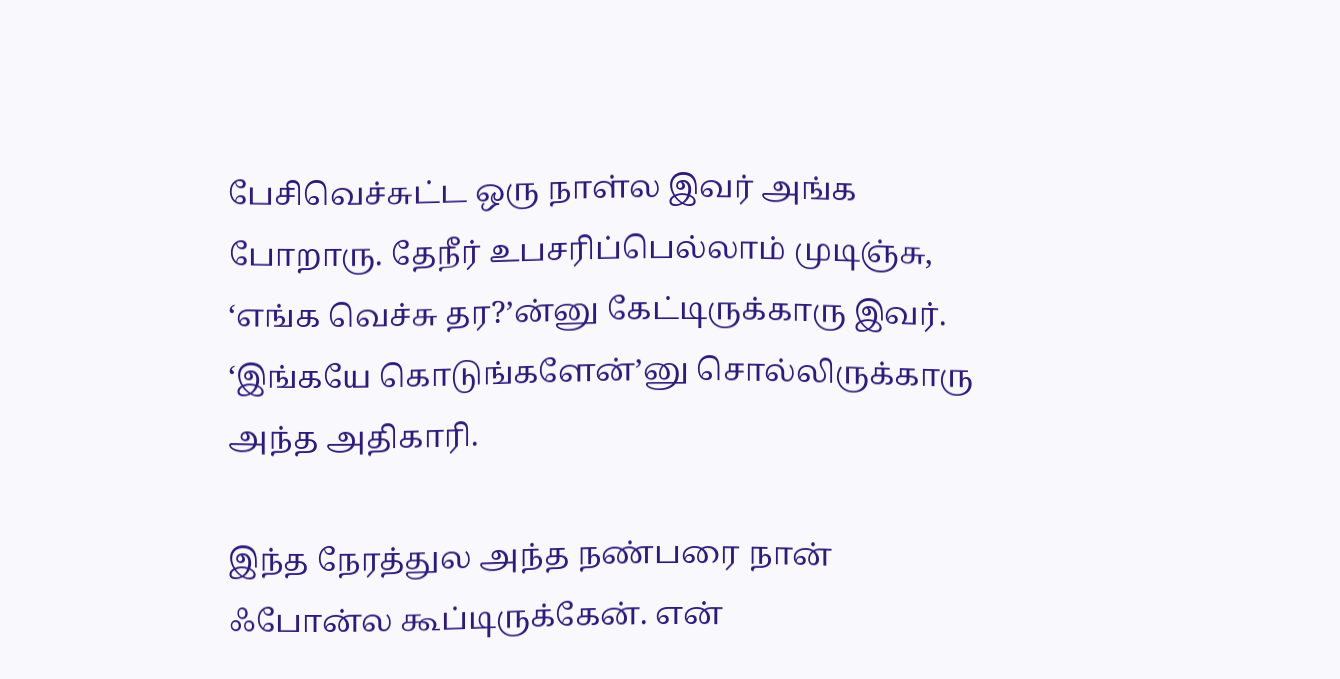பேசிவெச்சுட்ட ஒரு நாள்ல இவர் அங்க போறாரு. தேநீர் உபசரிப்பெல்லாம் முடிஞ்சு, ‘எங்க வெச்சு தர?’ன்னு கேட்டிருக்காரு இவர். ‘இங்கயே கொடுங்களேன்’னு சொல்லிருக்காரு அந்த அதிகாரி.

இந்த நேரத்துல அந்த நண்பரை நான் ஃபோன்ல கூப்டிருக்கேன். என்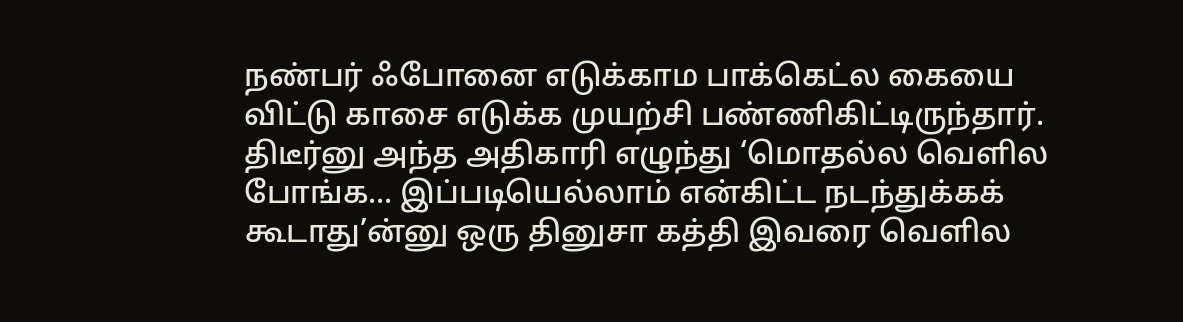நண்பர் ஃபோனை எடுக்காம பாக்கெட்ல கையை விட்டு காசை எடுக்க முயற்சி பண்ணிகிட்டிருந்தார். திடீர்னு அந்த அதிகாரி எழுந்து ‘மொதல்ல வெளில போங்க... இப்படியெல்லாம் என்கிட்ட நடந்துக்கக் கூடாது’ன்னு ஒரு தினுசா கத்தி இவரை வெளில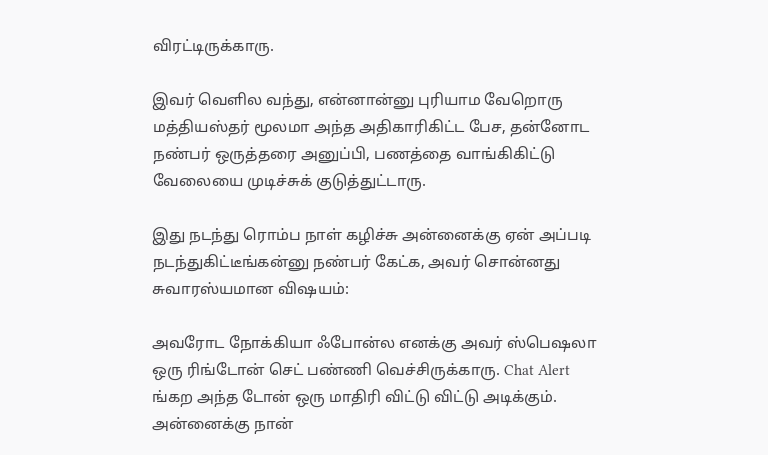விரட்டிருக்காரு.

இவர் வெளில வந்து, என்னான்னு புரியாம வேறொரு மத்தியஸ்தர் மூலமா அந்த அதிகாரிகிட்ட பேச, தன்னோட நண்பர் ஒருத்தரை அனுப்பி, பணத்தை வாங்கிகிட்டு வேலையை முடிச்சுக் குடுத்துட்டாரு.

இது நடந்து ரொம்ப நாள் கழிச்சு அன்னைக்கு ஏன் அப்படி நடந்துகிட்டீங்கன்னு நண்பர் கேட்க, அவர் சொன்னது சுவாரஸ்யமான விஷயம்:

அவரோட நோக்கியா ஃபோன்ல எனக்கு அவர் ஸ்பெஷலா ஒரு ரிங்டோன் செட் பண்ணி வெச்சிருக்காரு. Chat Alert ங்கற அந்த டோன் ஒரு மாதிரி விட்டு விட்டு அடிக்கும். அன்னைக்கு நான்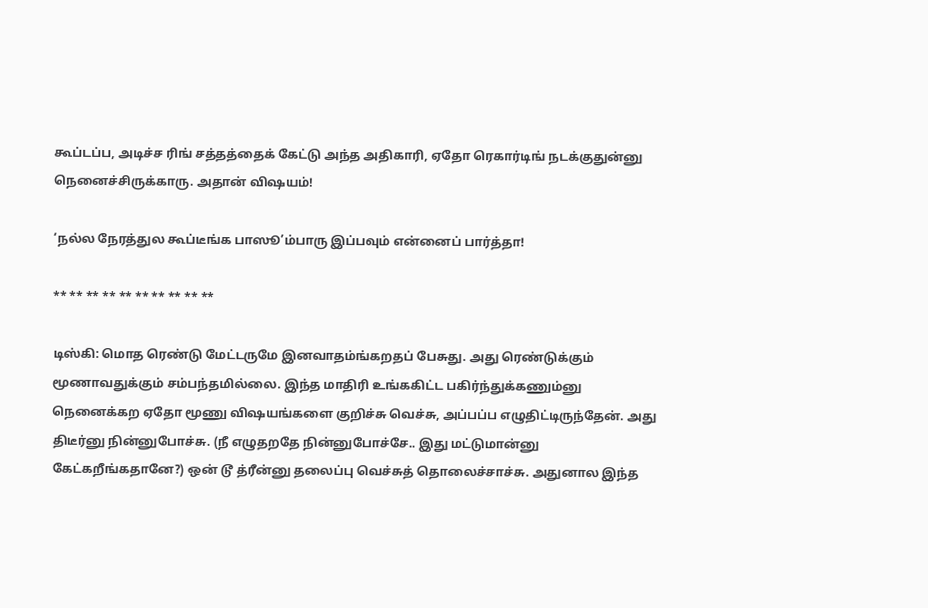கூப்டப்ப, அடிச்ச ரிங் சத்தத்தைக் கேட்டு அந்த அதிகாரி, ஏதோ ரெகார்டிங் நடக்குதுன்னு நெனைச்சிருக்காரு. அதான் விஷயம்!

‘நல்ல நேரத்துல கூப்டீங்க பாஸூ’ம்பாரு இப்பவும் என்னைப் பார்த்தா!

** ** ** ** ** ** ** ** ** **

டிஸ்கி: மொத ரெண்டு மேட்டருமே இனவாதம்ங்கறதப் பேசுது. அது ரெண்டுக்கும் மூணாவதுக்கும் சம்பந்தமில்லை. இந்த மாதிரி உங்ககிட்ட பகிர்ந்துக்கணும்னு நெனைக்கற ஏதோ மூணு விஷயங்களை குறிச்சு வெச்சு, அப்பப்ப எழுதிட்டிருந்தேன். அது திடீர்னு நின்னுபோச்சு. (நீ எழுதறதே நின்னுபோச்சே.. இது மட்டுமான்னு கேட்கறீங்கதானே?) ஒன் டூ த்ரீன்னு தலைப்பு வெச்சுத் தொலைச்சாச்சு. அதுனால இந்த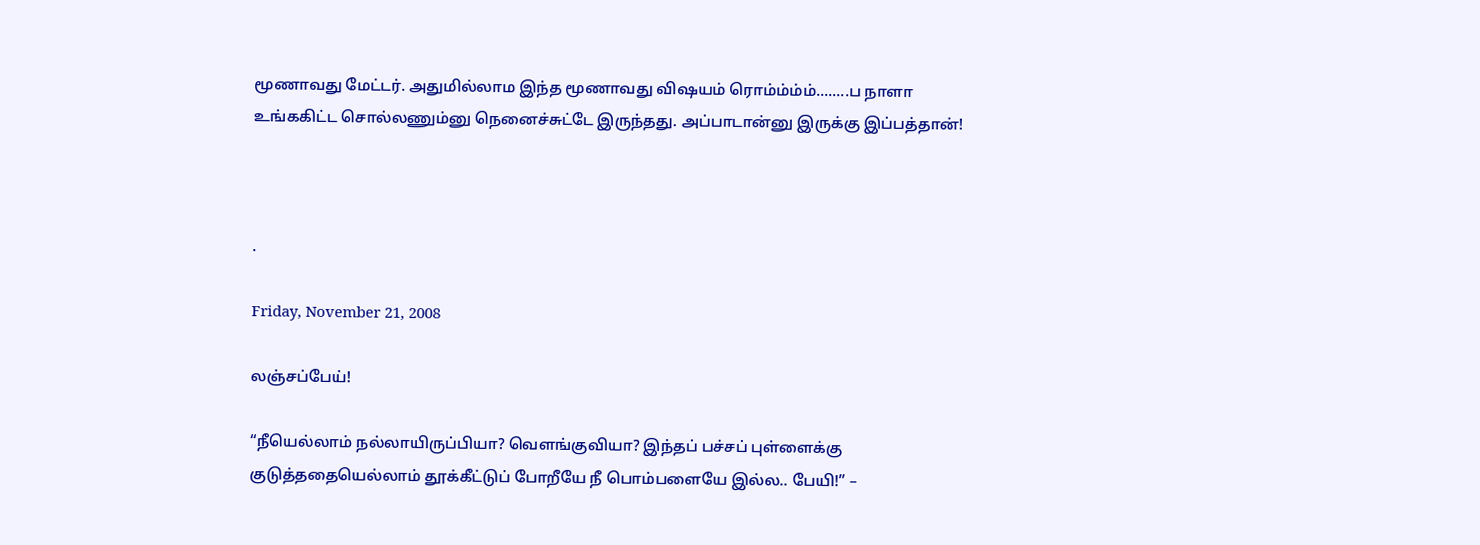மூணாவது மேட்டர். அதுமில்லாம இந்த மூணாவது விஷயம் ரொம்ம்ம்ம்........ப நாளா உங்ககிட்ட சொல்லணும்னு நெனைச்சுட்டே இருந்தது. அப்பாடான்னு இருக்கு இப்பத்தான்!



.

Friday, November 21, 2008

லஞ்சப்பேய்!

“நீயெல்லாம் நல்லாயிருப்பியா? வெளங்குவியா? இந்தப் பச்சப் புள்ளைக்கு குடுத்ததையெல்லாம் தூக்கீட்டுப் போறீயே நீ பொம்பளையே இல்ல.. பேயி!” –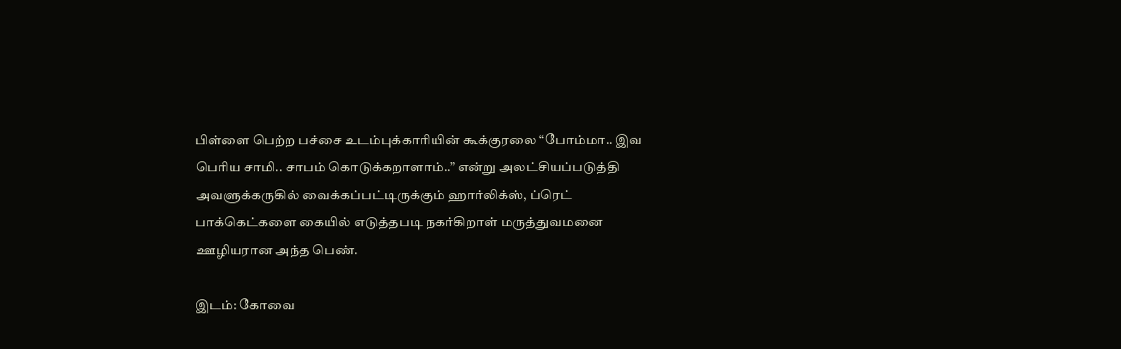பிள்ளை பெற்ற பச்சை உடம்புக்காரியின் கூக்குரலை “போம்மா.. இவ பெரிய சாமி.. சாபம் கொடுக்கறாளாம்..” என்று அலட்சியப்படுத்தி அவளுக்கருகில் வைக்கப்பட்டிருக்கும் ஹார்லிக்ஸ், ப்ரெட் பாக்கெட்களை கையில் எடுத்தபடி நகர்கிறாள் மருத்துவமனை ஊழியரான அந்த பெண்.

இடம்: கோவை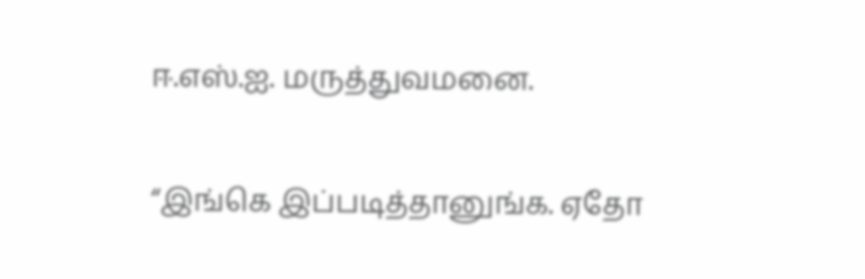ஈ.எஸ்.ஐ. மருத்துவமனை.

“இங்கெ இப்படித்தானுங்க. ஏதோ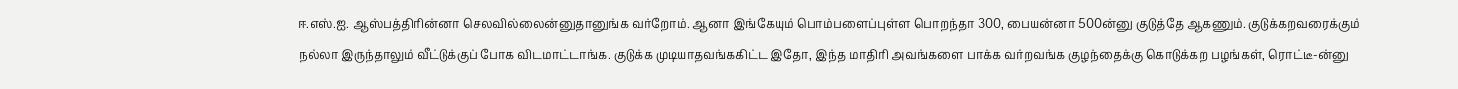ஈ.எஸ்.ஐ. ஆஸ்பத்திரின்னா செலவில்லைன்னுதானுங்க வர்றோம். ஆனா இங்கேயும் பொம்பளைப்புள்ள பொறந்தா 300, பையன்னா 500ன்னு குடுத்தே ஆகணும். குடுக்கறவரைக்கும் நல்லா இருந்தாலும் வீட்டுக்குப் போக விடமாட்டாங்க. குடுக்க முடியாதவங்ககிட்ட இதோ, இந்த மாதிரி அவங்களை பாக்க வர்றவங்க குழந்தைக்கு கொடுக்கற பழங்கள், ரொட்டீ-ன்னு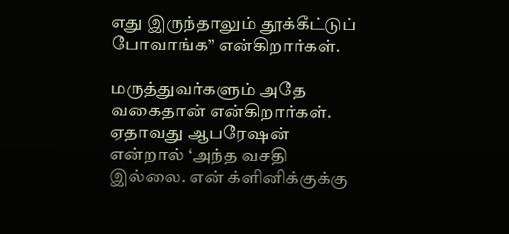எது இருந்தாலும் தூக்கீட்டுப் போவாங்க” என்கிறார்கள்.

மருத்துவர்களும் அதே வகைதான் என்கிறார்கள். ஏதாவது ஆபரேஷன் என்றால் ‘அந்த வசதி இல்லை. என் க்ளினிக்குக்கு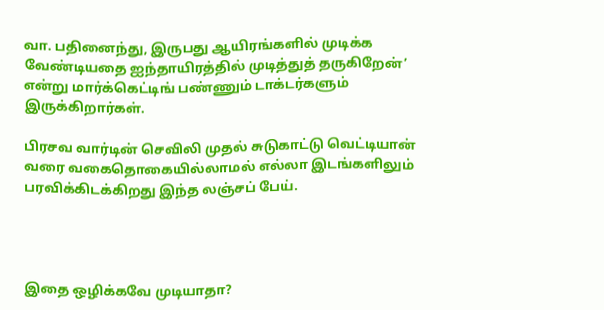வா. பதினைந்து, இருபது ஆயிரங்களில் முடிக்க வேண்டியதை ஐந்தாயிரத்தில் முடித்துத் தருகிறேன்’ என்று மார்க்கெட்டிங் பண்ணும் டாக்டர்களும் இருக்கிறார்கள்.

பிரசவ வார்டின் செவிலி முதல் சுடுகாட்டு வெட்டியான் வரை வகைதொகையில்லாமல் எல்லா இடங்களிலும் பரவிக்கிடக்கிறது இந்த லஞ்சப் பேய்.




இதை ஒழிக்கவே முடியாதா?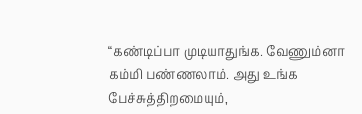“கண்டிப்பா முடியாதுங்க. வேணும்னா கம்மி பண்ணலாம். அது உங்க பேச்சுத்திறமையும்,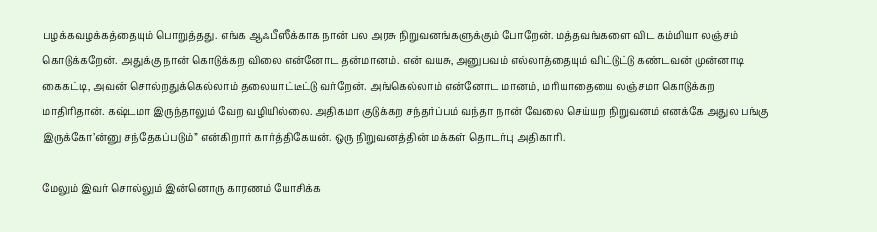பழக்கவழக்கத்தையும் பொறுத்தது. எங்க ஆஃபீஸீக்காக நான் பல அரசு நிறுவனங்களுக்கும் போறேன். மத்தவங்களை விட கம்மியா லஞ்சம் கொடுக்கறேன். அதுக்கு நான் கொடுக்கற விலை என்னோட தன்மானம். என் வயசு, அனுபவம் எல்லாத்தையும் விட்டுட்டு கண்டவன் முன்னாடி கைகட்டி, அவன் சொல்றதுக்கெல்லாம் தலையாட்டீட்டு வர்றேன். அங்கெல்லாம் என்னோட மானம், மரியாதையை லஞ்சமா கொடுக்கற மாதிரிதான். கஷ்டமா இருந்தாலும் வேற வழியில்லை. அதிகமா குடுக்கற சந்தர்ப்பம் வந்தா நான் வேலை செய்யற நிறுவனம் எனக்கே அதுல பங்கு இருக்கோ’ன்னு சந்தேகப்படும்” என்கிறார் கார்த்திகேயன். ஒரு நிறுவனத்தின் மக்கள் தொடர்பு அதிகாரி.

மேலும் இவர் சொல்லும் இன்னொரு காரணம் யோசிக்க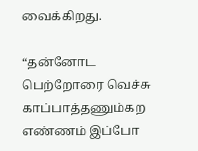வைக்கிறது.

“தன்னோட பெற்றோரை வெச்சு காப்பாத்தணும்கற எண்ணம் இப்போ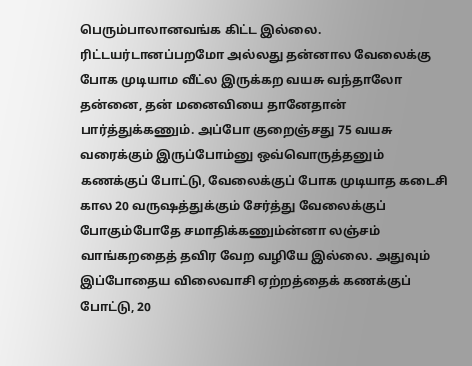பெரும்பாலானவங்க கிட்ட இல்லை. ரிட்டயர்டானப்பறமோ அல்லது தன்னால வேலைக்கு போக முடியாம வீட்ல இருக்கற வயசு வந்தாலோ தன்னை, தன் மனைவியை தானேதான் பார்த்துக்கணும். அப்போ குறைஞ்சது 75 வயசு வரைக்கும் இருப்போம்னு ஒவ்வொருத்தனும் கணக்குப் போட்டு, வேலைக்குப் போக முடியாத கடைசி கால 20 வருஷத்துக்கும் சேர்த்து வேலைக்குப் போகும்போதே சமாதிக்கணும்ன்னா லஞ்சம் வாங்கறதைத் தவிர வேற வழியே இல்லை. அதுவும் இப்போதைய விலைவாசி ஏற்றத்தைக் கணக்குப் போட்டு, 20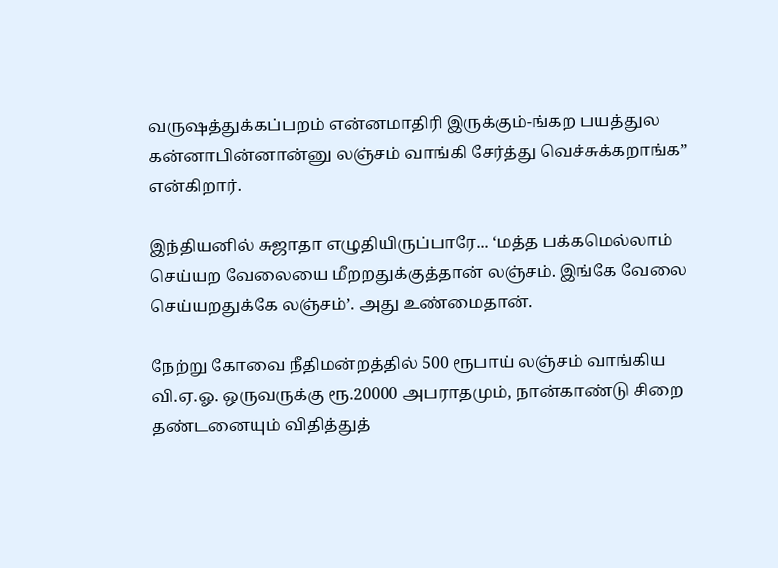வருஷத்துக்கப்பறம் என்னமாதிரி இருக்கும்-ங்கற பயத்துல கன்னாபின்னான்னு லஞ்சம் வாங்கி சேர்த்து வெச்சுக்கறாங்க” என்கிறார்.

இந்தியனில் சுஜாதா எழுதியிருப்பாரே... ‘மத்த பக்கமெல்லாம் செய்யற வேலையை மீறறதுக்குத்தான் லஞ்சம். இங்கே வேலை செய்யறதுக்கே லஞ்சம்’. அது உண்மைதான்.

நேற்று கோவை நீதிமன்றத்தில் 500 ரூபாய் லஞ்சம் வாங்கிய வி.ஏ.ஓ. ஒருவருக்கு ரூ.20000 அபராதமும், நான்காண்டு சிறை தண்டனையும் விதித்துத்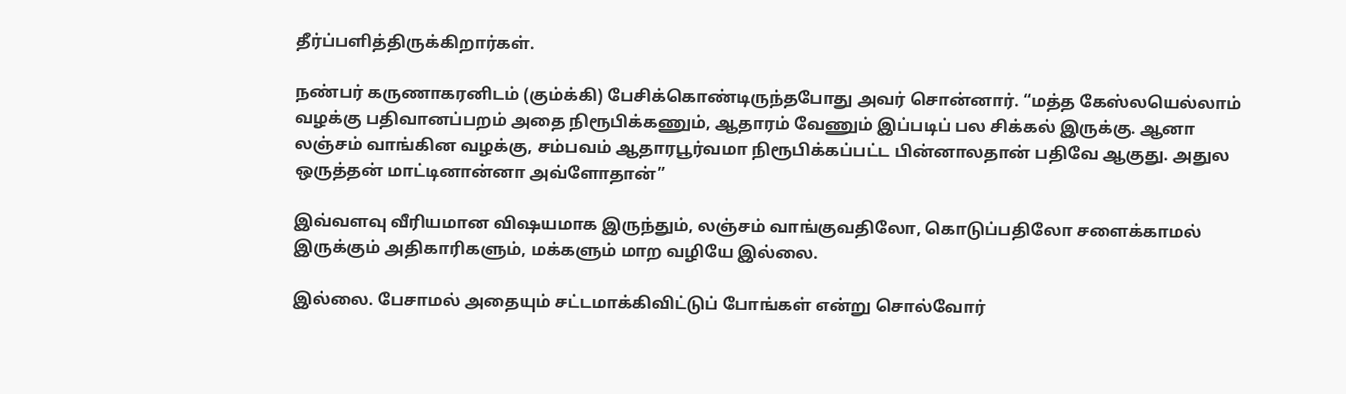தீர்ப்பளித்திருக்கிறார்கள்.

நண்பர் கருணாகரனிடம் (கும்க்கி) பேசிக்கொண்டிருந்தபோது அவர் சொன்னார். “மத்த கேஸ்லயெல்லாம் வழக்கு பதிவானப்பறம் அதை நிரூபிக்கணும், ஆதாரம் வேணும் இப்படிப் பல சிக்கல் இருக்கு. ஆனா லஞ்சம் வாங்கின வழக்கு, சம்பவம் ஆதாரபூர்வமா நிரூபிக்கப்பட்ட பின்னாலதான் பதிவே ஆகுது. அதுல ஒருத்தன் மாட்டினான்னா அவ்ளோதான்”

இவ்வளவு வீரியமான விஷயமாக இருந்தும், லஞ்சம் வாங்குவதிலோ, கொடுப்பதிலோ சளைக்காமல் இருக்கும் அதிகாரிகளும், மக்களும் மாற வழியே இல்லை.

இல்லை. பேசாமல் அதையும் சட்டமாக்கிவிட்டுப் போங்கள் என்று சொல்வோர்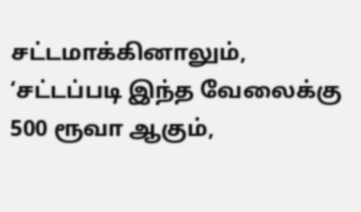சட்டமாக்கினாலும், ‘சட்டப்படி இந்த வேலைக்கு 500 ரூவா ஆகும்,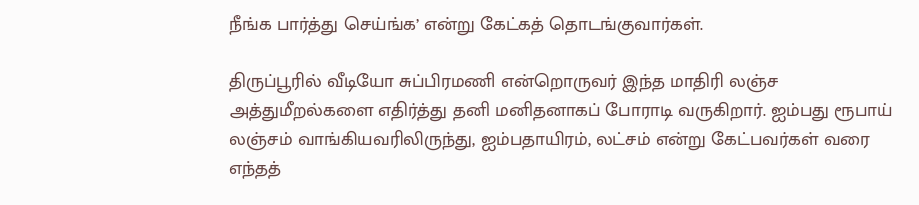நீங்க பார்த்து செய்ங்க’ என்று கேட்கத் தொடங்குவார்கள்.

திருப்பூரில் வீடியோ சுப்பிரமணி என்றொருவர் இந்த மாதிரி லஞ்ச அத்துமீறல்களை எதிர்த்து தனி மனிதனாகப் போராடி வருகிறார். ஐம்பது ரூபாய் லஞ்சம் வாங்கியவரிலிருந்து, ஐம்பதாயிரம், லட்சம் என்று கேட்பவர்கள் வரை எந்தத்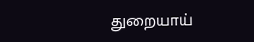துறையாய்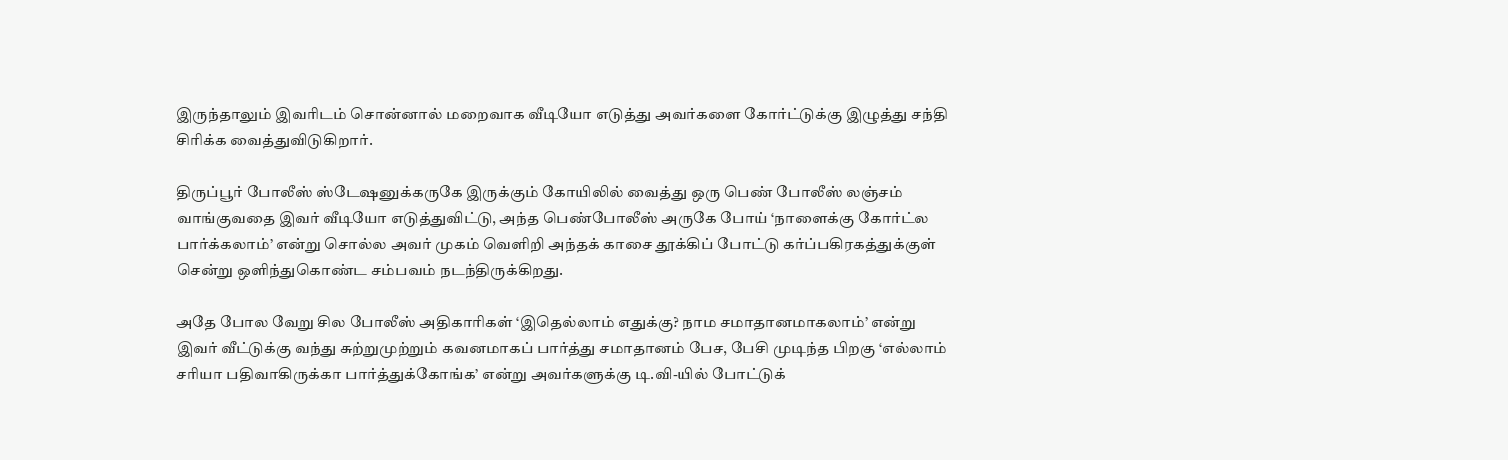இருந்தாலும் இவரிடம் சொன்னால் மறைவாக வீடியோ எடுத்து அவர்களை கோர்ட்டுக்கு இழுத்து சந்தி சிரிக்க வைத்துவிடுகிறார்.

திருப்பூர் போலீஸ் ஸ்டேஷனுக்கருகே இருக்கும் கோயிலில் வைத்து ஒரு பெண் போலீஸ் லஞ்சம் வாங்குவதை இவர் வீடியோ எடுத்துவிட்டு, அந்த பெண்போலீஸ் அருகே போய் ‘நாளைக்கு கோர்ட்ல பார்க்கலாம்’ என்று சொல்ல அவர் முகம் வெளிறி அந்தக் காசை தூக்கிப் போட்டு கர்ப்பகிரகத்துக்குள் சென்று ஒளிந்துகொண்ட சம்பவம் நடந்திருக்கிறது.

அதே போல வேறு சில போலீஸ் அதிகாரிகள் ‘இதெல்லாம் எதுக்கு? நாம சமாதானமாகலாம்’ என்று இவர் வீட்டுக்கு வந்து சுற்றுமுற்றும் கவனமாகப் பார்த்து சமாதானம் பேச, பேசி முடிந்த பிறகு ‘எல்லாம் சரியா பதிவாகிருக்கா பார்த்துக்கோங்க’ என்று அவர்களுக்கு டி.வி-யில் போட்டுக்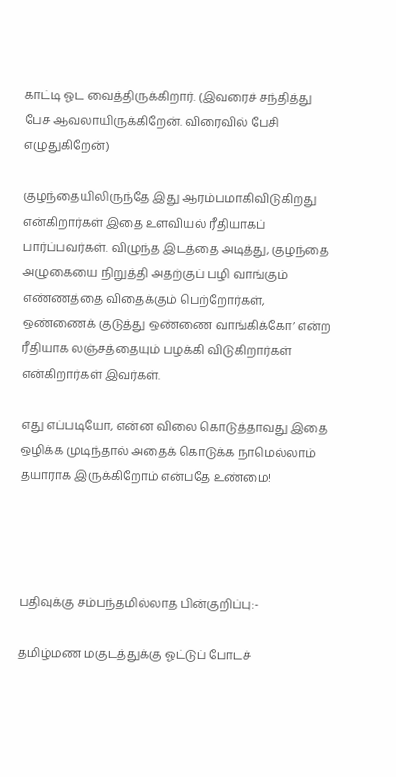காட்டி ஓட வைத்திருக்கிறார். (இவரைச் சந்தித்து பேச ஆவலாயிருக்கிறேன். விரைவில் பேசி எழுதுகிறேன்)

குழந்தையிலிருந்தே இது ஆரம்பமாகிவிடுகிறது என்கிறார்கள் இதை உளவியல் ரீதியாகப் பார்ப்பவர்கள். விழுந்த இடத்தை அடித்து, குழந்தை அழுகையை நிறுத்தி அதற்குப் பழி வாங்கும் எண்ணத்தை விதைக்கும் பெற்றோர்கள், ஒண்ணைக் குடுத்து ஒண்ணை வாங்கிக்கோ’ என்ற ரீதியாக லஞ்சத்தையும் பழக்கி விடுகிறார்கள் என்கிறார்கள் இவர்கள்.

எது எப்படியோ, என்ன விலை கொடுத்தாவது இதை ஒழிக்க முடிந்தால் அதைக் கொடுக்க நாமெல்லாம் தயாராக இருக்கிறோம் என்பதே உண்மை!




பதிவுக்கு சம்பந்தமில்லாத பின்குறிப்பு:-

தமிழ்மண மகுடத்துக்கு ஓட்டுப் போடச்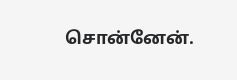சொன்னேன்.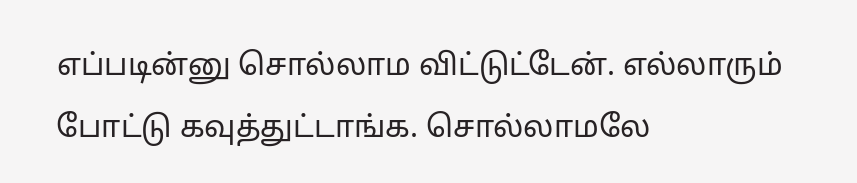எப்படின்னு சொல்லாம விட்டுட்டேன். எல்லாரும் போட்டு கவுத்துட்டாங்க. சொல்லாமலே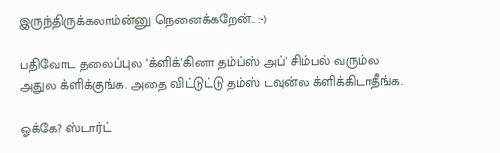இருந்திருக்கலாம்ன்னு நெனைக்கறேன்.. :-)

பதிவோட தலைப்புல ‘க்ளிக்'கினா தம்ப்ஸ் அப்' சிம்பல் வரும்ல அதுல க்ளிக்குங்க. அதை விட்டுட்டு தம்ஸ் டவுன்ல க்ளிக்கிடாதீங்க.

ஓக்கே? ஸ்டார்ட்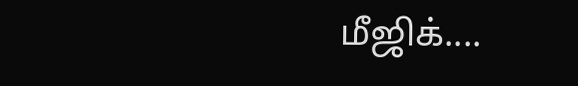மீஜிக்....